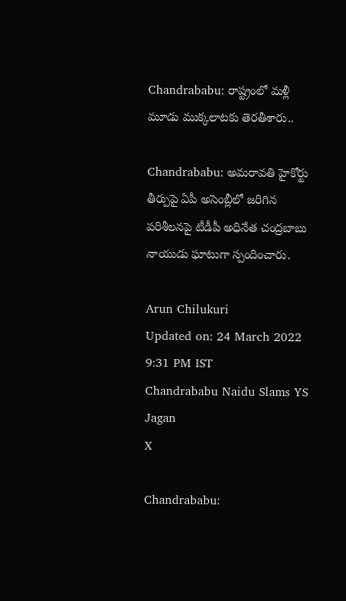Chandrababu: రాష్ట్రంలో మళ్లీ మూడు ముక్కలాటకు తెరతీశారు..

Chandrababu: అమరావతి హైకోర్టు తీర్పుపై ఏపీ అసెంబ్లీలో జరిగిన పరిశీలనపై టీడీపీ అధినేత చంద్రబాబు నాయుడు ఘాటుగా స్పందించారు.

Arun Chilukuri
Updated on: 24 March 2022 9:31 PM IST
Chandrababu Naidu Slams YS Jagan
X

Chandrababu: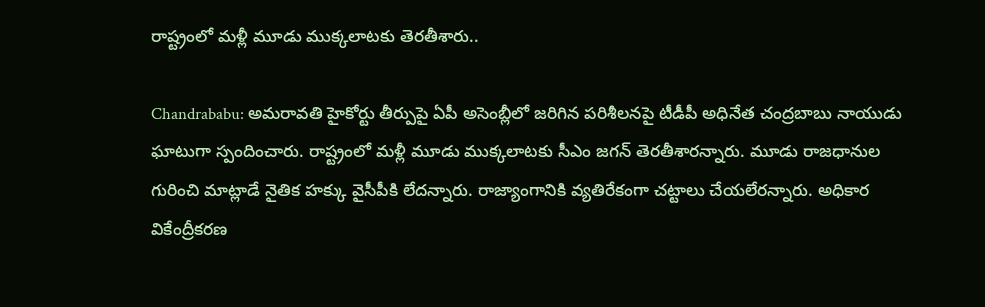రాష్ట్రంలో మళ్లీ మూడు ముక్కలాటకు తెరతీశారు..

Chandrababu: అమరావతి హైకోర్టు తీర్పుపై ఏపీ అసెంబ్లీలో జరిగిన పరిశీలనపై టీడీపీ అధినేత చంద్రబాబు నాయుడు ఘాటుగా స్పందించారు. రాష్ట్రంలో మళ్లీ మూడు ముక్కలాటకు సీఎం జగన్ తెరతీశారన్నారు. మూడు రాజధానుల గురించి మాట్లాడే నైతిక హక్కు వైసీపీకి లేదన్నారు. రాజ్యాంగానికి వ్యతిరేకంగా చట్టాలు చేయలేరన్నారు. అధికార వికేంద్రీకరణ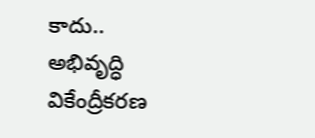కాదు.. అభివృద్ధి వికేంద్రీకరణ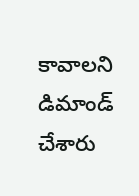కావాలని డిమాండ్ చేశారు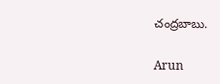చంద్రబాబు.

Arun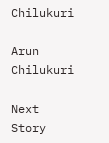Chilukuri

Arun Chilukuri

Next Story